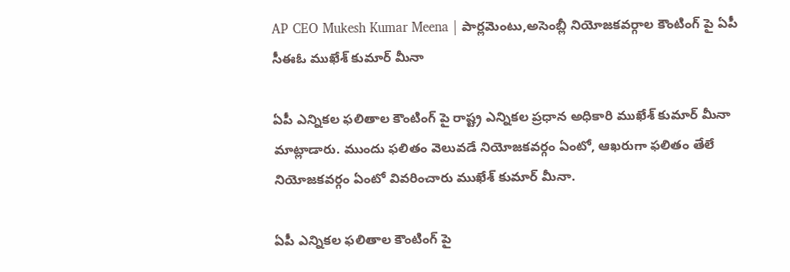AP CEO Mukesh Kumar Meena | పార్లమెంటు,అసెంబ్లీ నియోజకవర్గాల కౌంటింగ్ పై ఏపీ సీఈఓ ముఖేశ్ కుమార్ మీనా

ఏపీ ఎన్నికల ఫలితాల కౌంటింగ్ పై రాష్ట్ర ఎన్నికల ప్రధాన అధికారి ముఖేశ్ కుమార్ మీనా మాట్లాడారు. ముందు ఫలితం వెలువడే నియోజకవర్గం ఏంటో, ఆఖరుగా ఫలితం తేలే నియోజకవర్గం ఏంటో వివరించారు ముఖేశ్ కుమార్ మీనా.

ఏపీ ఎన్నికల ఫలితాల కౌంటింగ్ పై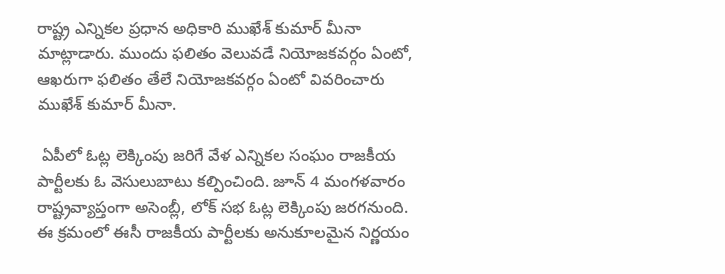రాష్ట్ర ఎన్నికల ప్రధాన అధికారి ముఖేశ్ కుమార్ మీనా మాట్లాడారు. ముందు ఫలితం వెలువడే నియోజకవర్గం ఏంటో, ఆఖరుగా ఫలితం తేలే నియోజకవర్గం ఏంటో వివరించారు ముఖేశ్ కుమార్ మీనా.

 ఏపీలో ఓట్ల లెక్కింపు జరిగే వేళ ఎన్నికల సంఘం రాజకీయ పార్టీలకు ఓ వెసులుబాటు కల్పించింది. జూన్ 4 మంగళవారం రాష్ట్రవ్యాప్తంగా అసెంబ్లీ, లోక్ సభ ఓట్ల లెక్కింపు జరగనుంది. ఈ క్రమంలో ఈసీ రాజకీయ పార్టీలకు అనుకూలమైన నిర్ణయం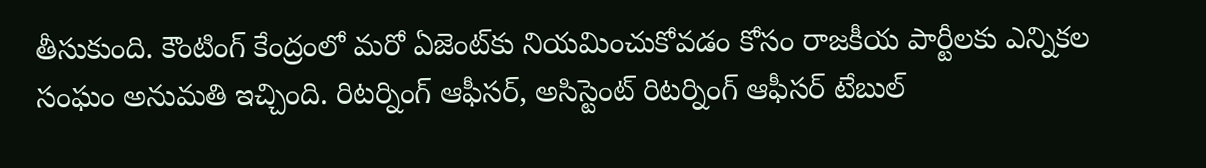తీసుకుంది. కౌంటింగ్ కేంద్రంలో మరో ఏజెంట్‌కు నియమించుకోవడం కోసం రాజకీయ పార్టీలకు ఎన్నికల సంఘం అనుమతి ఇచ్చింది. రిటర్నింగ్ ఆఫీసర్, అసిస్టెంట్ రిటర్నింగ్ ఆఫీసర్ టేబుల్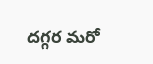దగ్గర మరో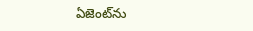ఏజెంట్‌ను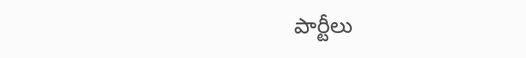పార్టీలు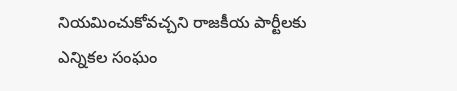నియమించుకోవచ్చని రాజకీయ పార్టీలకు ఎన్నికల సంఘం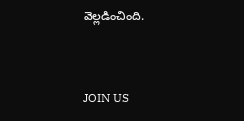వెల్లడించింది.



JOIN US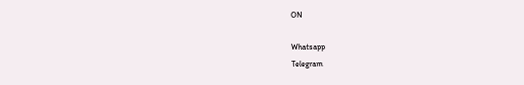ON

Whatsapp
Telegram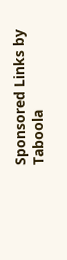Sponsored Links by Taboola